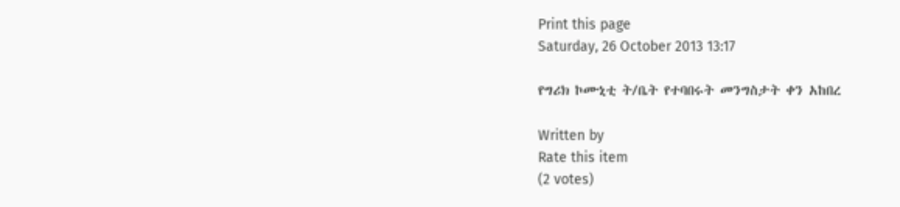Print this page
Saturday, 26 October 2013 13:17

የግሪክ ኮሙኒቲ ት/ቤት የተባበሩት መንግስታት ቀን አከበረ

Written by
Rate this item
(2 votes)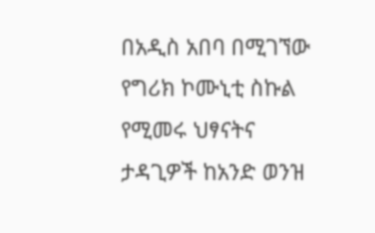በአዲስ አበባ በሚገኘው የግሪክ ኮሙኒቲ ስኩል የሚመሩ ህፃናትና ታዳጊዎች ከአንድ ወንዝ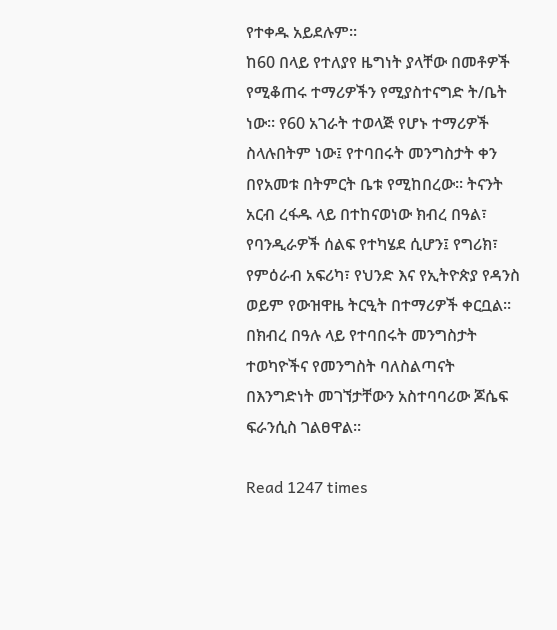የተቀዱ አይደሉም፡፡
ከ60 በላይ የተለያየ ዜግነት ያላቸው በመቶዎች የሚቆጠሩ ተማሪዎችን የሚያስተናግድ ት/ቤት ነው። የ60 አገራት ተወላጅ የሆኑ ተማሪዎች ስላሉበትም ነው፤ የተባበሩት መንግስታት ቀን በየአመቱ በትምርት ቤቱ የሚከበረው፡፡ ትናንት አርብ ረፋዱ ላይ በተከናወነው ክብረ በዓል፣ የባንዲራዎች ሰልፍ የተካሄደ ሲሆን፤ የግሪክ፣ የምዕራብ አፍሪካ፣ የህንድ እና የኢትዮጵያ የዳንስ ወይም የውዝዋዜ ትርዒት በተማሪዎች ቀርቧል፡፡
በክብረ በዓሉ ላይ የተባበሩት መንግስታት ተወካዮችና የመንግስት ባለስልጣናት በእንግድነት መገኘታቸውን አስተባባሪው ጆሴፍ ፍራንሲስ ገልፀዋል፡፡

Read 1247 times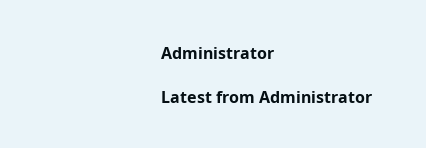Administrator

Latest from Administrator